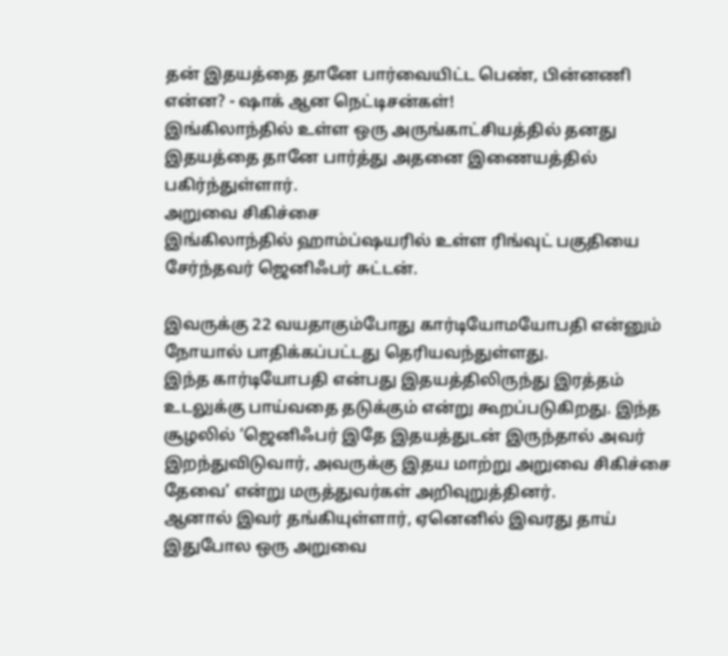தன் இதயத்தை தானே பார்வையிட்ட பெண், பின்னணி என்ன? - ஷாக் ஆன நெட்டிசன்கள்!
இங்கிலாந்தில் உள்ள ஒரு அருங்காட்சியத்தில் தனது இதயத்தை தானே பார்த்து அதனை இணையத்தில் பகிர்ந்துள்ளார்.
அறுவை சிகிச்சை
இங்கிலாந்தில் ஹாம்ப்ஷயரில் உள்ள ரிங்வுட் பகுதியை சேர்ந்தவர் ஜெனிஃபர் சுட்டன்.

இவருக்கு 22 வயதாகும்போது கார்டியோமயோபதி என்னும் நோயால் பாதிக்கப்பட்டது தெரியவந்துள்ளது.
இந்த கார்டியோபதி என்பது இதயத்திலிருந்து இரத்தம் உடலுக்கு பாய்வதை தடுக்கும் என்று கூறப்படுகிறது. இந்த சூழலில் ‘ஜெனிஃபர் இதே இதயத்துடன் இருந்தால் அவர் இறந்துவிடுவார், அவருக்கு இதய மாற்று அறுவை சிகிச்சை தேவை’ என்று மருத்துவர்கள் அறிவுறுத்தினர்.
ஆனால் இவர் தங்கியுள்ளார், ஏனெனில் இவரது தாய் இதுபோல ஒரு அறுவை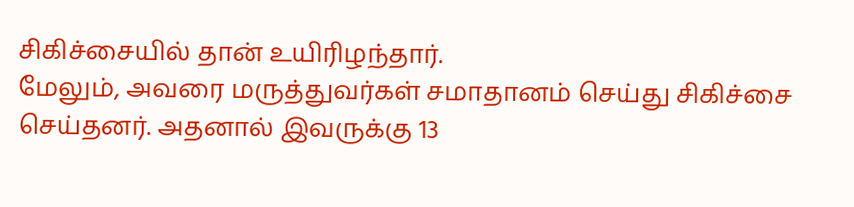சிகிச்சையில் தான் உயிரிழந்தார்.
மேலும், அவரை மருத்துவர்கள் சமாதானம் செய்து சிகிச்சை செய்தனர். அதனால் இவருக்கு 13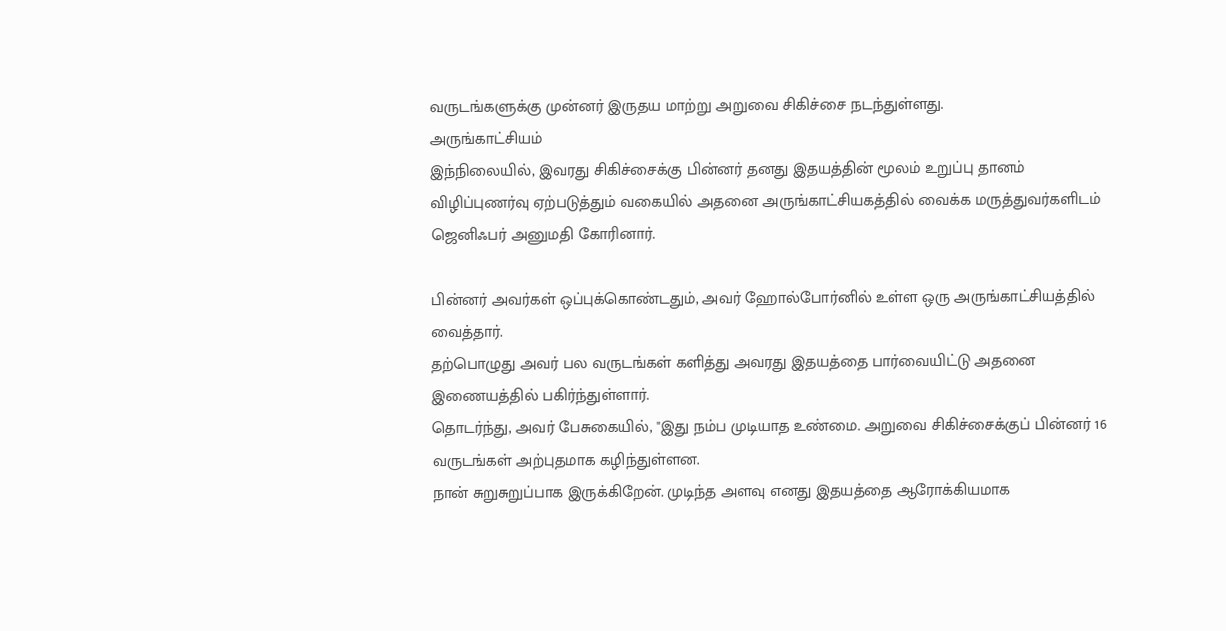வருடங்களுக்கு முன்னர் இருதய மாற்று அறுவை சிகிச்சை நடந்துள்ளது.
அருங்காட்சியம்
இந்நிலையில், இவரது சிகிச்சைக்கு பின்னர் தனது இதயத்தின் மூலம் உறுப்பு தானம் விழிப்புணர்வு ஏற்படுத்தும் வகையில் அதனை அருங்காட்சியகத்தில் வைக்க மருத்துவர்களிடம் ஜெனிஃபர் அனுமதி கோரினார்.

பின்னர் அவர்கள் ஒப்புக்கொண்டதும், அவர் ஹோல்போர்னில் உள்ள ஒரு அருங்காட்சியத்தில் வைத்தார்.
தற்பொழுது அவர் பல வருடங்கள் களித்து அவரது இதயத்தை பார்வையிட்டு அதனை இணையத்தில் பகிர்ந்துள்ளார்.
தொடர்ந்து, அவர் பேசுகையில், "இது நம்ப முடியாத உண்மை. அறுவை சிகிச்சைக்குப் பின்னர் 16 வருடங்கள் அற்புதமாக கழிந்துள்ளன.
நான் சுறுசுறுப்பாக இருக்கிறேன். முடிந்த அளவு எனது இதயத்தை ஆரோக்கியமாக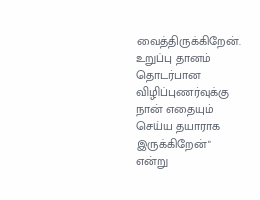வைத்திருக்கிறேன்.
உறுப்பு தானம் தொடர்பான விழிப்புணர்வுக்கு நான் எதையும் செய்ய தயாராக இருக்கிறேன்" என்று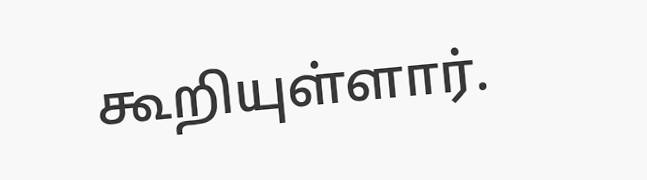கூறியுள்ளார்.